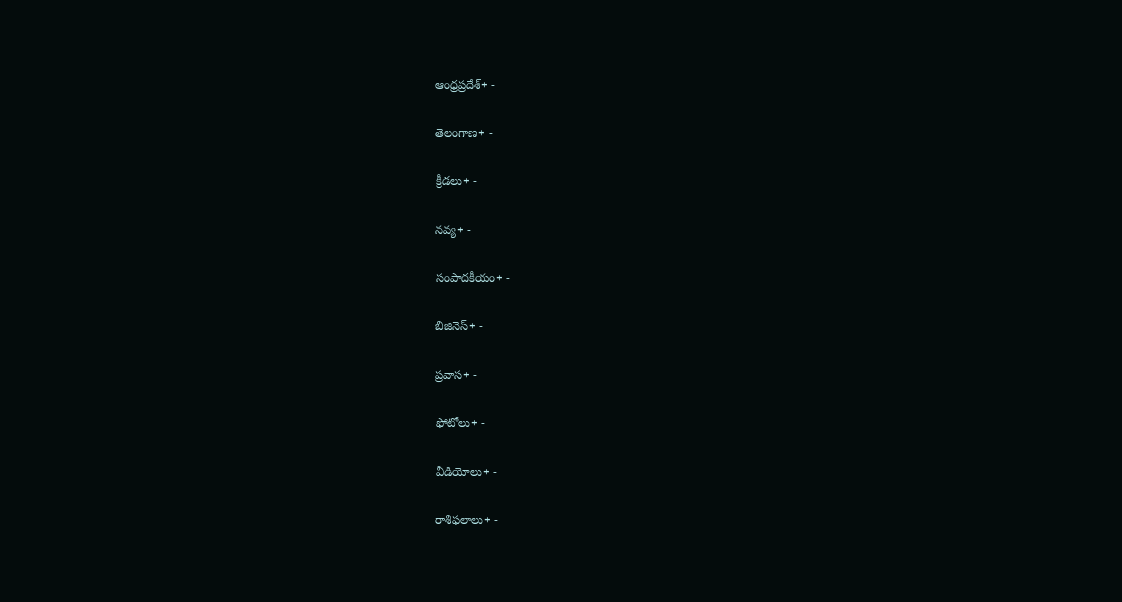ఆంధ్రప్రదేశ్+ -

తెలంగాణ+ -

క్రీడలు+ -

నవ్య+ -

సంపాదకీయం+ -

బిజినెస్+ -

ప్రవాస+ -

ఫోటోలు+ -

వీడియోలు+ -

రాశిఫలాలు+ -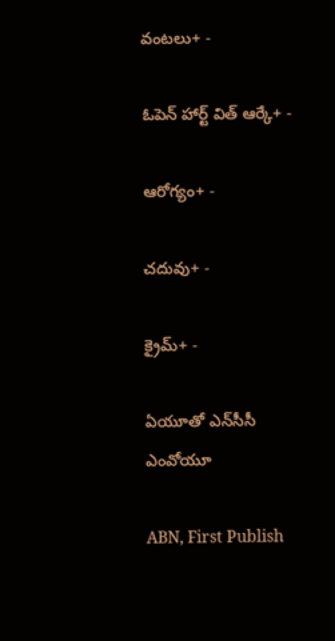వంటలు+ -

ఓపెన్ హార్ట్ విత్ ఆర్కే+ -

ఆరోగ్యం+ -

చదువు+ -

క్రైమ్+ -

ఏయూతో ఎన్‌సీసీ ఎంవోయూ

ABN, First Publish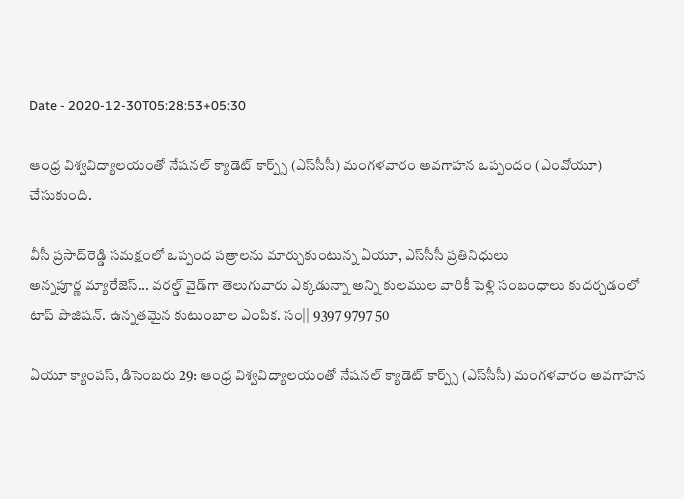Date - 2020-12-30T05:28:53+05:30

ఆంధ్ర విశ్వవిద్యాలయంతో నేషనల్‌ క్యాడెట్‌ కార్ప్స్‌ (ఎస్‌సీసీ) మంగళవారం అవగాహన ఒప్పందం (ఎంవోయూ) చేసుకుంది.

వీసీ ప్రసాద్‌రెడ్డి సమక్షంలో ఒప్పంద పత్రాలను మార్చుకుంటున్న ఏయూ, ఎస్‌సీసీ ప్రతినిధులు
అన్నపూర్ణ మ్యారేజెస్... వరల్డ్ వైడ్‌గా తెలుగువారు ఎక్కడున్నా అన్ని కులముల వారికీ పెళ్లి సంబంధాలు కుదర్చడంలో టాప్ పొజిషన్. ఉన్నతమైన కుటుంబాల ఎంపిక. సం|| 9397 9797 50

ఏయూ క్యాంపస్‌, డిసెంబరు 29: ఆంధ్ర విశ్వవిద్యాలయంతో నేషనల్‌ క్యాడెట్‌ కార్ప్స్‌ (ఎస్‌సీసీ) మంగళవారం అవగాహన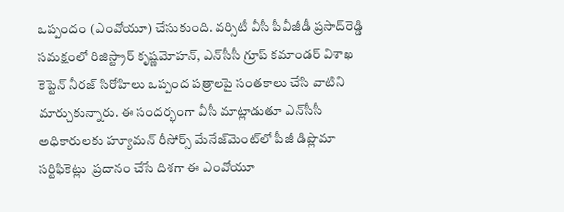ఒప్పందం (ఎంవోయూ) చేసుకుంది. వర్సిటీ వీసీ పీవీజీడీ ప్రసాద్‌రెడ్డి సమక్షంలో రిజిస్ట్రార్‌ కృష్ణమోహన్‌, ఎన్‌సీసీ గ్రూప్‌ కమాండర్‌ విశాఖ కెప్టెన్‌ నీరజ్‌ సిరోహిలు ఒప్పంద పత్రాలపై సంతకాలు చేసి వాటిని మార్చుకున్నారు. ఈ సందర్భంగా వీసీ మాట్లాడుతూ ఎన్‌సీసీ అధికారులకు హ్యూమన్‌ రీసోర్స్‌ మేనేజ్‌మెంట్‌లో పీజీ డిప్లొమా సర్టిఫికెట్లు  ప్రదానం చేసే దిశగా ఈ ఎంవోయూ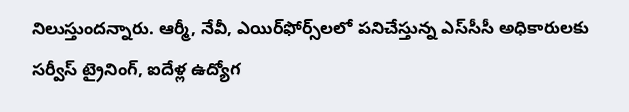నిలుస్తుందన్నారు. ఆర్మీ, నేవీ, ఎయిర్‌ఫోర్స్‌లలో పనిచేస్తున్న ఎస్‌సీసీ అధికారులకు సర్వీస్‌ ట్రైనింగ్‌, ఐదేళ్ల ఉద్యోగ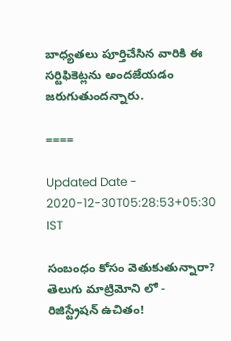బాధ్యతలు పూర్తిచేసిన వారికి ఈ సర్టిఫికెట్లను అందజేయడం జరుగుతుందన్నారు.

====

Updated Date - 2020-12-30T05:28:53+05:30 IST

సంబంధం కోసం వెతుకుతున్నారా? తెలుగు మాట్రిమోని లో - రిజిస్ట్రేషన్ ఉచితం!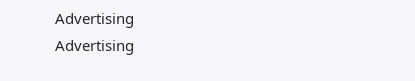Advertising
Advertising